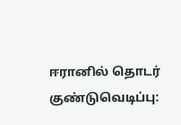ஈரானில் தொடர் குண்டுவெடிப்பு: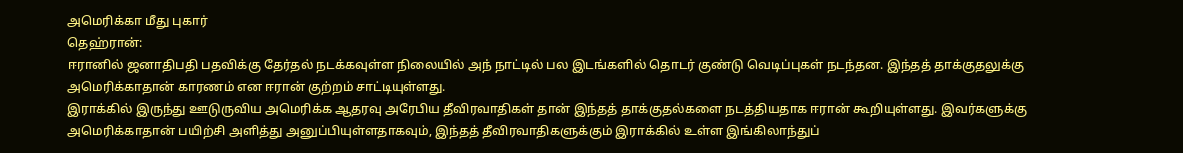அமெரிக்கா மீது புகார்
தெஹ்ரான்:
ஈரானில் ஜனாதிபதி பதவிக்கு தேர்தல் நடக்கவுள்ள நிலையில் அந் நாட்டில் பல இடங்களில் தொடர் குண்டு வெடிப்புகள் நடந்தன. இந்தத் தாக்குதலுக்கு அமெரிக்காதான் காரணம் என ஈரான் குற்றம் சாட்டியுள்ளது.
இராக்கில் இருந்து ஊடுருவிய அமெரிக்க ஆதரவு அரேபிய தீவிரவாதிகள் தான் இந்தத் தாக்குதல்களை நடத்தியதாக ஈரான் கூறியுள்ளது. இவர்களுக்கு அமெரிக்காதான் பயிற்சி அளித்து அனுப்பியுள்ளதாகவும், இந்தத் தீவிரவாதிகளுக்கும் இராக்கில் உள்ள இங்கிலாந்துப்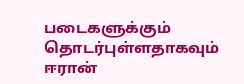படைகளுக்கும் தொடர்புள்ளதாகவும் ஈரான்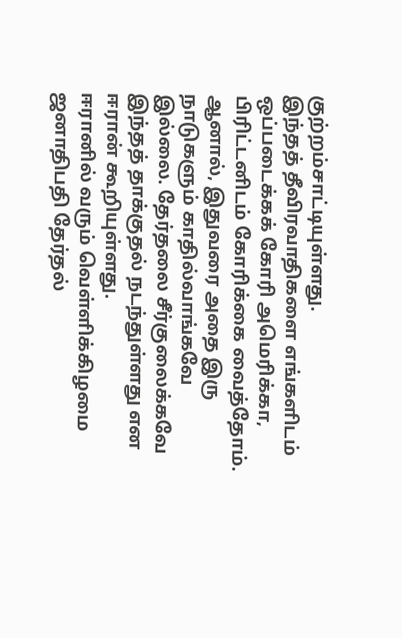குற்றம்சாட்டியுள்ளது.
இந்தத் தீவிரவாதிகளை எங்களிடம் ஒப்படைக்கக் கோரி அமெரிக்கா, பிரிட்டனிடம் கோரிக்கை வைத்தோம். ஆனால், இதுவரை அதை இரு நாடுகளும் காதில்வாங்கவே இல்லை. தேர்தலை சீர்குலைக்கவே இந்தத் தாக்குதல் நடந்துள்ளது என ஈரான் கூறியுள்ளது.
ஈரானில் வரும் வெள்ளிக்கிழமை ஜனாதிபதி தேர்தல்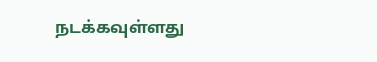நடக்கவுள்ளது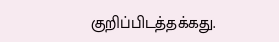குறிப்பிடத்தக்கது.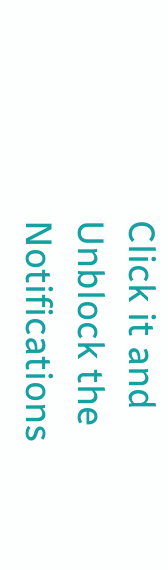Click it and Unblock the Notifications